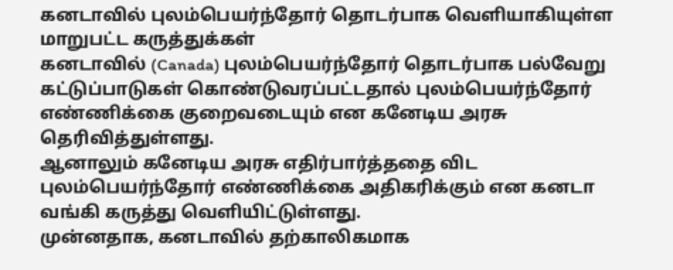கனடாவில் புலம்பெயர்ந்தோர் தொடர்பாக வெளியாகியுள்ள மாறுபட்ட கருத்துக்கள்
கனடாவில் (Canada) புலம்பெயர்ந்தோர் தொடர்பாக பல்வேறு கட்டுப்பாடுகள் கொண்டுவரப்பட்டதால் புலம்பெயர்ந்தோர் எண்ணிக்கை குறைவடையும் என கனேடிய அரசு தெரிவித்துள்ளது.
ஆனாலும் கனேடிய அரசு எதிர்பார்த்ததை விட புலம்பெயர்ந்தோர் எண்ணிக்கை அதிகரிக்கும் என கனடா வங்கி கருத்து வெளியிட்டுள்ளது.
முன்னதாக, கனடாவில் தற்காலிகமாக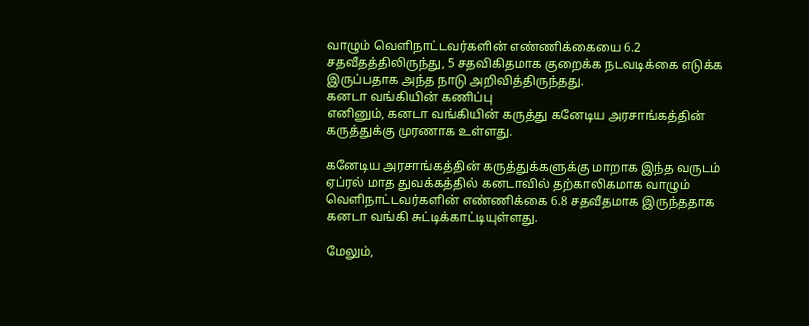வாழும் வெளிநாட்டவர்களின் எண்ணிக்கையை 6.2 சதவீதத்திலிருந்து, 5 சதவிகிதமாக குறைக்க நடவடிக்கை எடுக்க இருப்பதாக அந்த நாடு அறிவித்திருந்தது.
கனடா வங்கியின் கணிப்பு
எனினும், கனடா வங்கியின் கருத்து கனேடிய அரசாங்கத்தின் கருத்துக்கு முரணாக உள்ளது.

கனேடிய அரசாங்கத்தின் கருத்துக்களுக்கு மாறாக இந்த வருடம் ஏப்ரல் மாத துவக்கத்தில் கனடாவில் தற்காலிகமாக வாழும் வெளிநாட்டவர்களின் எண்ணிக்கை 6.8 சதவீதமாக இருந்ததாக கனடா வங்கி சுட்டிக்காட்டியுள்ளது.

மேலும்,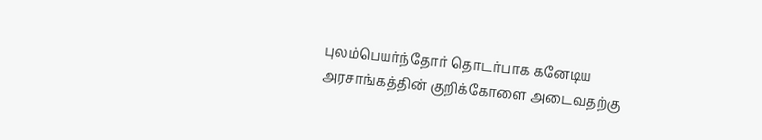புலம்பெயர்ந்தோர் தொடர்பாக கனேடிய அரசாங்கத்தின் குறிக்கோளை அடைவதற்கு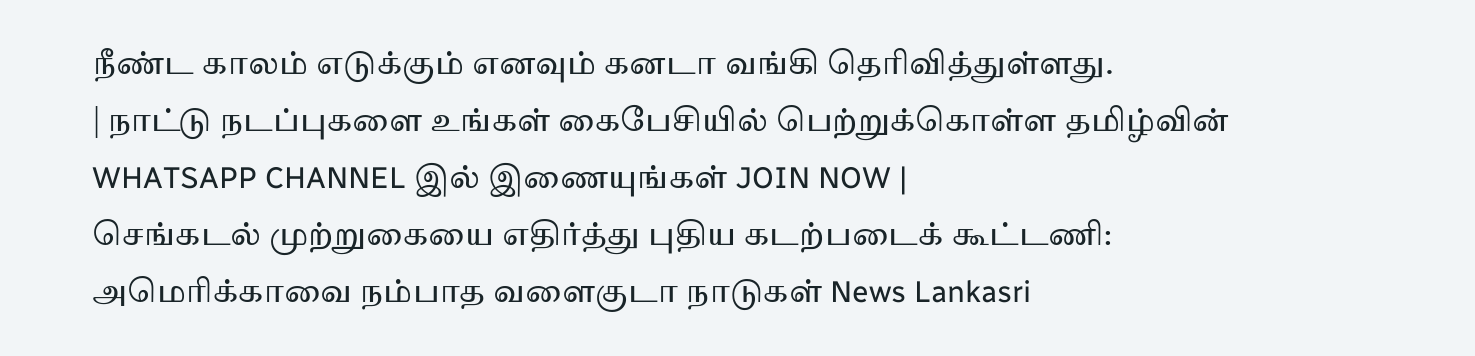நீண்ட காலம் எடுக்கும் எனவும் கனடா வங்கி தெரிவித்துள்ளது.
| நாட்டு நடப்புகளை உங்கள் கைபேசியில் பெற்றுக்கொள்ள தமிழ்வின் WHATSAPP CHANNEL இல் இணையுங்கள் JOIN NOW |
செங்கடல் முற்றுகையை எதிர்த்து புதிய கடற்படைக் கூட்டணி: அமெரிக்காவை நம்பாத வளைகுடா நாடுகள் News Lankasri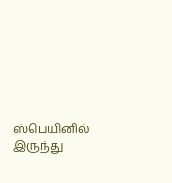ஸ்பெயினில் இருந்து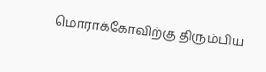மொராக்கோவிற்கு திரும்பிய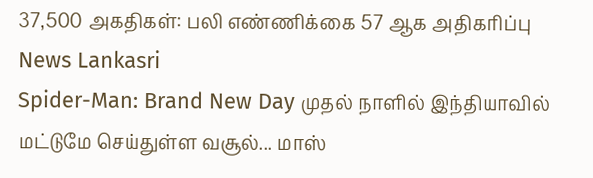37,500 அகதிகள்: பலி எண்ணிக்கை 57 ஆக அதிகரிப்பு News Lankasri
Spider-Man: Brand New Day முதல் நாளில் இந்தியாவில் மட்டுமே செய்துள்ள வசூல்... மாஸ்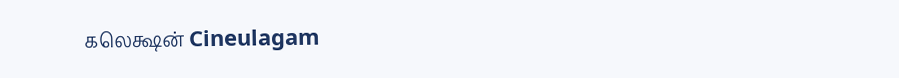கலெக்ஷன் Cineulagam